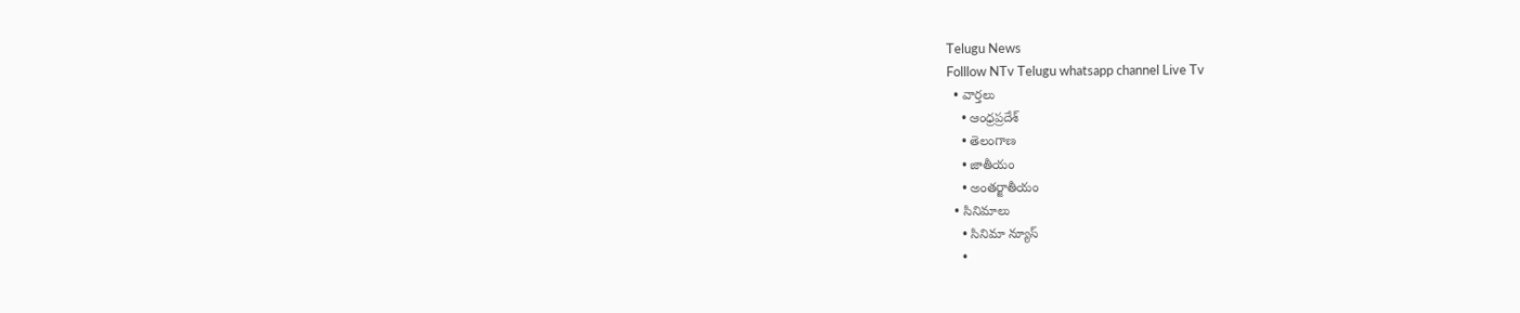Telugu News
Folllow NTv Telugu whatsapp channel Live Tv
  • వార్తలు
    • ఆంధ్రప్రదేశ్
    • తెలంగాణ
    • జాతీయం
    • అంతర్జాతీయం
  • సినిమాలు
    • సినిమా న్యూస్
    •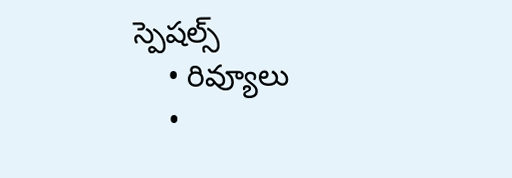స్పెషల్స్
    • రివ్యూలు
    •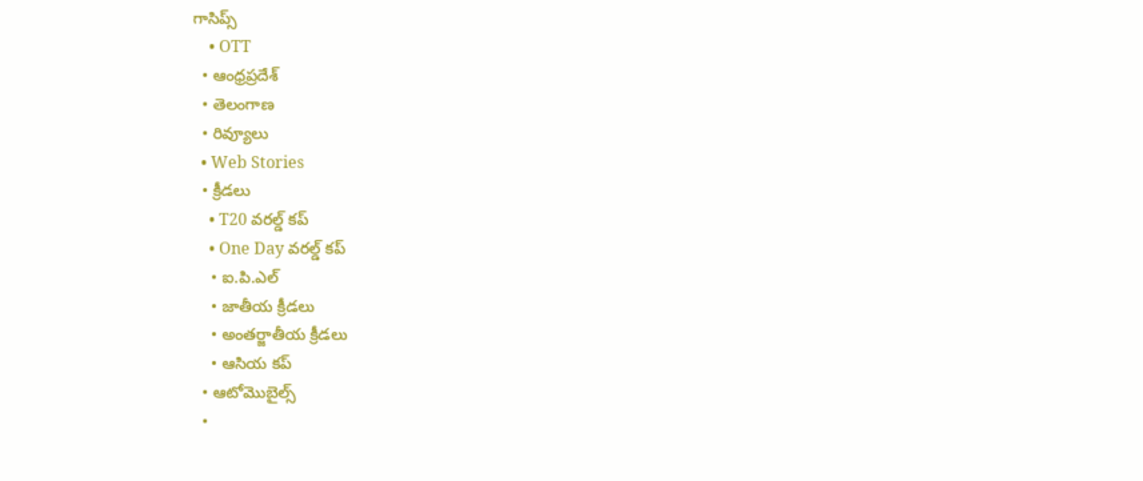గాసిప్స్
    • OTT
  • ఆంధ్రప్రదేశ్
  • తెలంగాణ
  • రివ్యూలు
  • Web Stories
  • క్రీడలు
    • T20 వరల్డ్ కప్
    • One Day వరల్డ్ కప్
    • ఐ.పి.ఎల్
    • జాతీయ క్రీడలు
    • అంతర్జాతీయ క్రీడలు
    • ఆసియ కప్
  • ఆటోమొబైల్స్
  •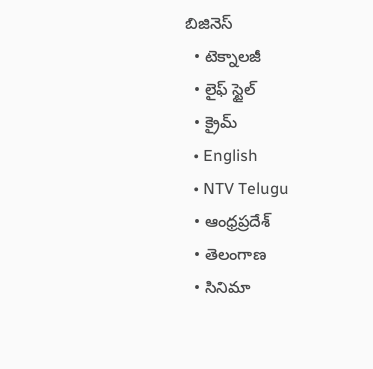బిజినెస్‌
  • టెక్నాలజీ
  • లైఫ్ స్టైల్
  • క్రైమ్
  • English
  • NTV Telugu
  • ఆంధ్రప్రదేశ్
  • తెలంగాణ
  • సినిమా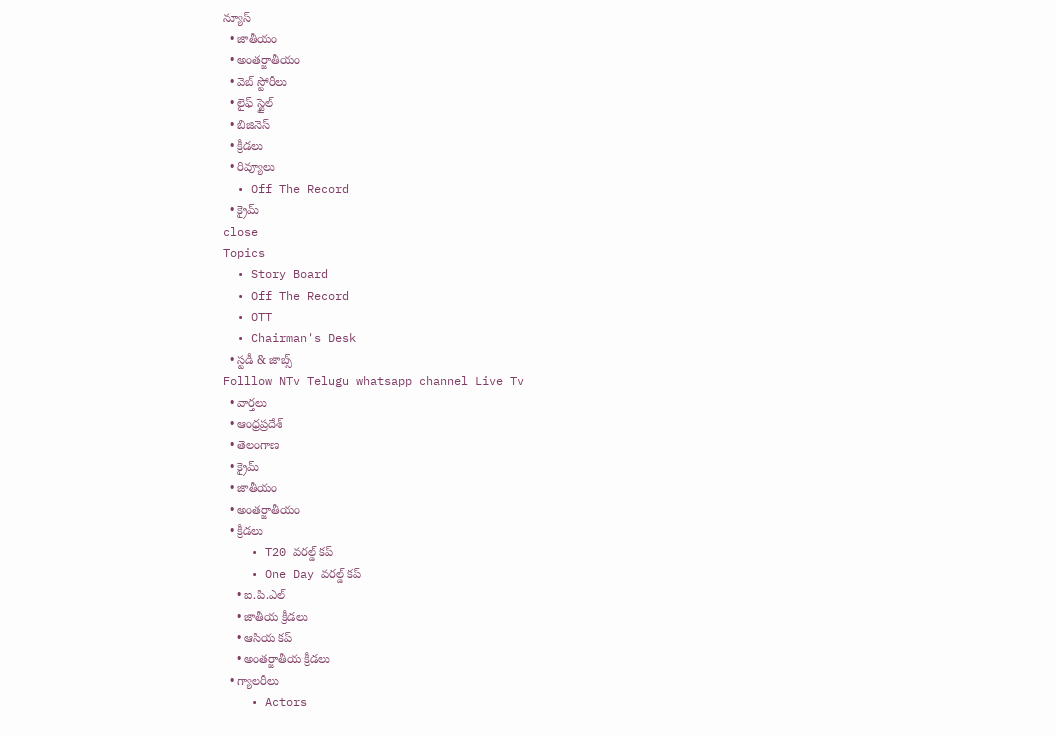న్యూస్
  • జాతీయం
  • అంతర్జాతీయం
  • వెబ్ స్టోరీలు
  • లైఫ్ స్టైల్
  • బిజినెస్‌
  • క్రీడలు
  • రివ్యూలు
  • Off The Record
  • క్రైమ్
close
Topics
  • Story Board
  • Off The Record
  • OTT
  • Chairman's Desk
  • స్టడీ & జాబ్స్
Folllow NTv Telugu whatsapp channel Live Tv
  • వార్తలు
  • ఆంధ్రప్రదేశ్
  • తెలంగాణ
  • క్రైమ్
  • జాతీయం
  • అంతర్జాతీయం
  • క్రీడలు
    • T20 వరల్డ్ కప్
    • One Day వరల్డ్ కప్
    • ఐ.పి.ఎల్
    • జాతీయ క్రీడలు
    • ఆసియ కప్
    • అంతర్జాతీయ క్రీడలు
  • గ్యాలరీలు
    • Actors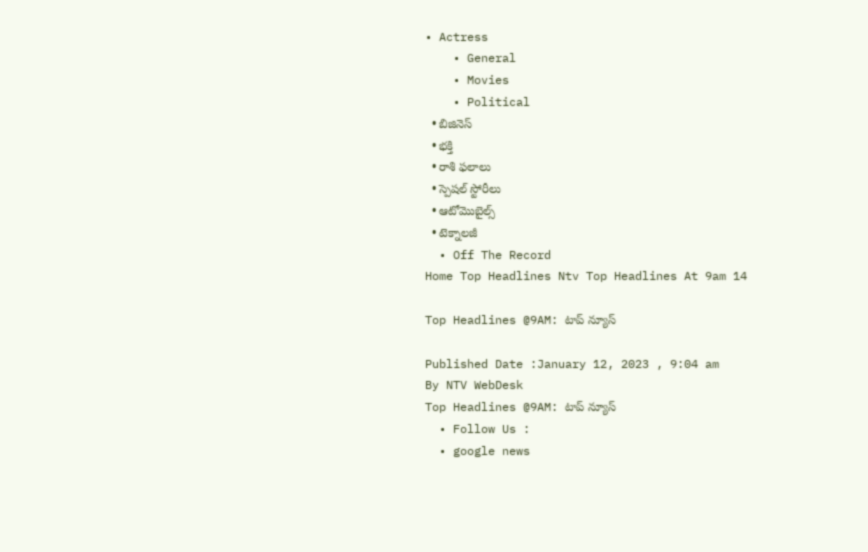• Actress
    • General
    • Movies
    • Political
  • బిజినెస్‌
  • భక్తి
  • రాశి ఫలాలు
  • స్పెషల్‌ స్టోరీలు
  • ఆటోమొబైల్స్
  • టెక్నాలజీ
  • Off The Record
Home Top Headlines Ntv Top Headlines At 9am 14

Top Headlines @9AM: టాప్ న్యూస్

Published Date :January 12, 2023 , 9:04 am
By NTV WebDesk
Top Headlines @9AM: టాప్ న్యూస్
  • Follow Us :
  • google news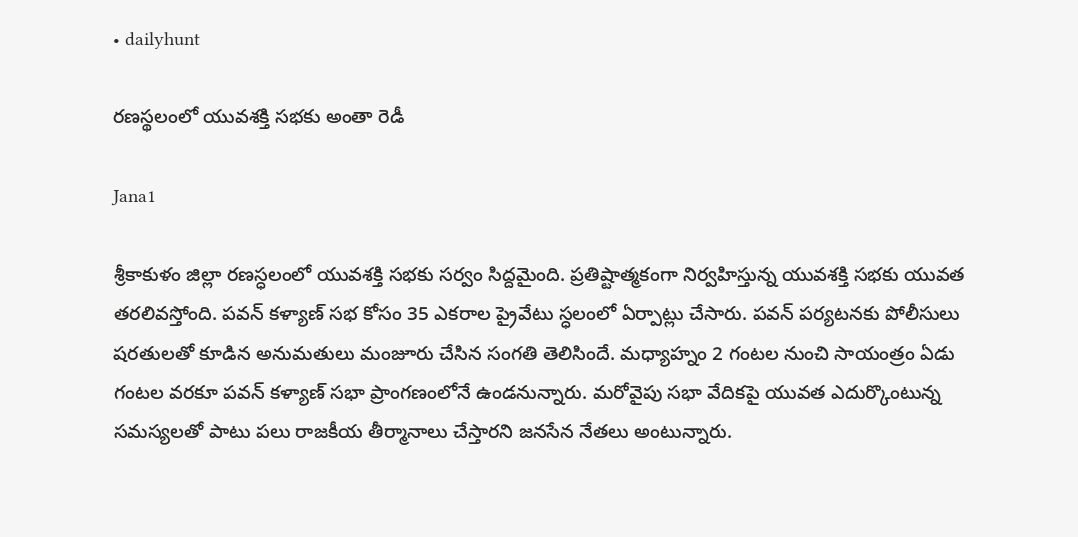• dailyhunt

రణస్థలంలో యువశక్తి సభకు అంతా రెడీ

Jana1

శ్రీకాకుళం జిల్లా రణస్ధలంలో యువశక్తి సభకు సర్వం సిద్దమైంది. ప్రతిష్టాత్మకంగా నిర్వహిస్తున్న యువశక్తి సభకు యువత తరలివస్తోంది. పవన్ కళ్యాణ్‌ సభ కోసం 35 ఎకరాల ప్రైవేటు స్ధలంలో ఏర్పాట్లు చేసారు. పవన్ పర్యటనకు పోలీసులు షరతులతో కూడిన అనుమతులు మంజూరు చేసిన సంగతి తెలిసిందే. మధ్యాహ్నం 2 గంటల నుంచి సాయంత్రం ఏడు గంటల వరకూ పవన్ కళ్యాణ్ సభా ప్రాంగణంలోనే ఉండనున్నారు. మరోవైపు సభా వేదికపై యువత ఎదుర్కొంటున్న సమస్యలతో పాటు పలు రాజకీయ తీర్మానాలు చేస్తారని జనసేన నేతలు అంటున్నారు.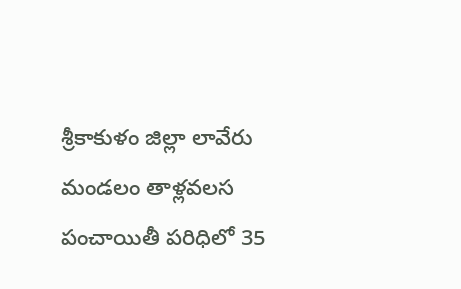శ్రీకాకుళం జిల్లా లావేరు మండలం తాళ్లవలస పంచాయితీ పరిధిలో 35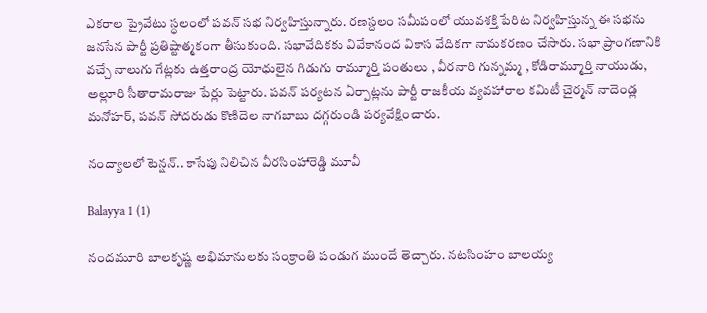ఎకరాల ప్రైవేటు స్ధలంలో పవన్ సభ నిర్వహిస్తున్నారు. రణస్దలం సమీపంలో యువశక్తి పేరిట నిర్వహిస్తున్న ఈ సభను జనసేన పార్టీ ప్రతిష్టాత్మకంగా తీసుకుంది. సభావేదికకు వివేకానంద వికాస వేదికగా నామకరణం చేసారు. సభా ప్రాంగణానికి వచ్చే నాలుగు గేట్లకు ఉత్తరాంద్ర యోధులైన గిడుగు రామ్మూర్తి పంతులు , వీరనారి గున్నమ్మ , కోడిరామ్మూర్తి నాయుడు, అల్లూరి సీతారామరాజు పేర్లు పెట్టారు. పవన్ పర్యటన ఏర్పాట్లను పార్టీ రాజకీయ వ్యవహారాల కమిటీ చైర్మన్ నాదెండ్ల మనోహర్, పవన్ సోదరుడు కొణిదెల నాగబాబు దగ్గరుండి పర్యవేక్షించారు.

నంద్యాలలో టెన్షన్.. కాసేపు నిలిచిన వీరసింహారెడ్డి మూవీ

Balayya 1 (1)

నందమూరి బాలకృష్ణ అభిమానులకు సంక్రాంతి పండుగ ముందే తెచ్చారు. నటసింహం బాలయ్య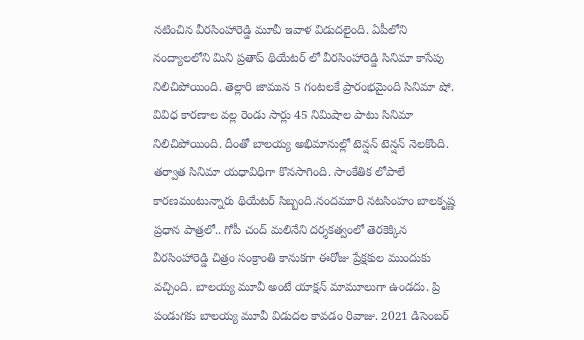నటించిన వీరసింహారెడ్డి మూవీ ఇవాళ విడుదలైంది. ఏపీలోని నంద్యాలలోని మిని ప్రతాప్ థియేటర్ లో వీరసింహారెడ్డి సినిమా కాసేపు నిలిచిపోయింది. తెల్లారి జామున 5 గంటలకే ప్రారంభమైంది సినిమా షో. వివిధ కారణాల వల్ల రెండు సార్లు 45 నిమిషాల పాటు సినిమా నిలిచిపోయింది. దీంతో బాలయ్య అభిమానుల్లో టెన్షన్ టెన్షన్ నెలకొంది. తర్వాత సినిమా యధావిధిగా కొనసాగింది. సాంకేతిక లోపాలే కారణమంటున్నారు థియేటర్ సిబ్బంది.నందమూరి నటసింహం బాలకృష్ణ ప్రధాన పాత్రలో.. గోపీ చంద్ మలినేని దర్శకత్వంలో తెరకెక్కిన వీరసింహారెడ్డి చిత్రం సంక్రాంతి కానుకగా ఈరోజు ప్రేక్షకుల ముందుకు వచ్చింది. బాలయ్య మూవీ అంటే యాక్షన్ మామూలుగా ఉండదు. ప్రి పండుగకు బాలయ్య మూవీ విడుదల కావడం రివాజు. 2021 డిసెంబర్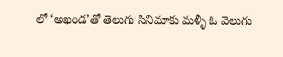లో ‘అఖండ’తో తెలుగు సినిమాకు మళ్ళీ ఓ వెలుగు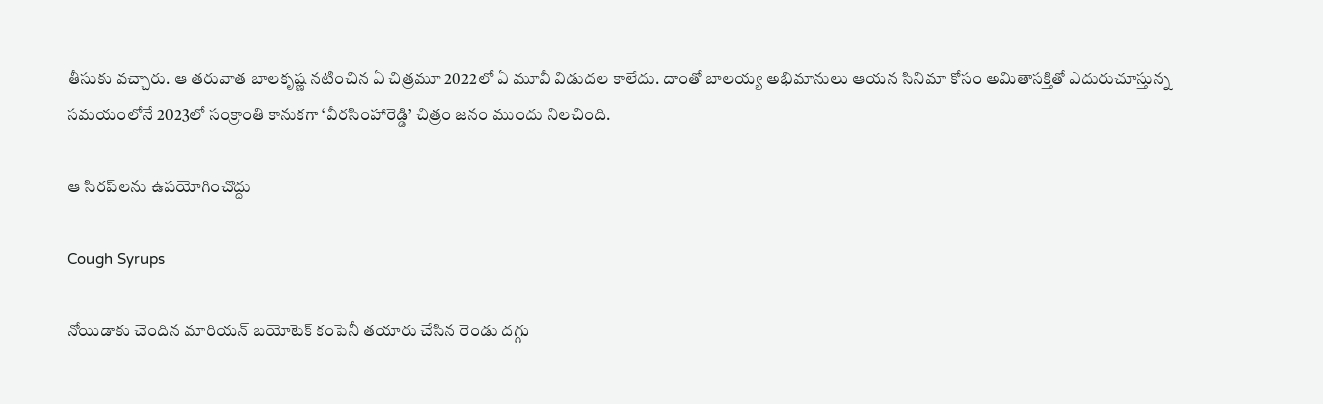తీసుకు వచ్చారు. ఆ తరువాత బాలకృష్ణ నటించిన ఏ చిత్రమూ 2022లో ఏ మూవీ విడుదల కాలేదు. దాంతో బాలయ్య అభిమానులు ఆయన సినిమా కోసం అమితాసక్తితో ఎదురుచూస్తున్న సమయంలోనే 2023లో సంక్రాంతి కానుకగా ‘వీరసింహారెడ్డి’ చిత్రం జనం ముందు నిలచింది.

ఆ సిరప్‌లను ఉపయోగించొద్దు

Cough Syrups

నోయిడాకు చెందిన మారియన్ బయోటెక్ కంపెనీ తయారు చేసిన రెండు దగ్గు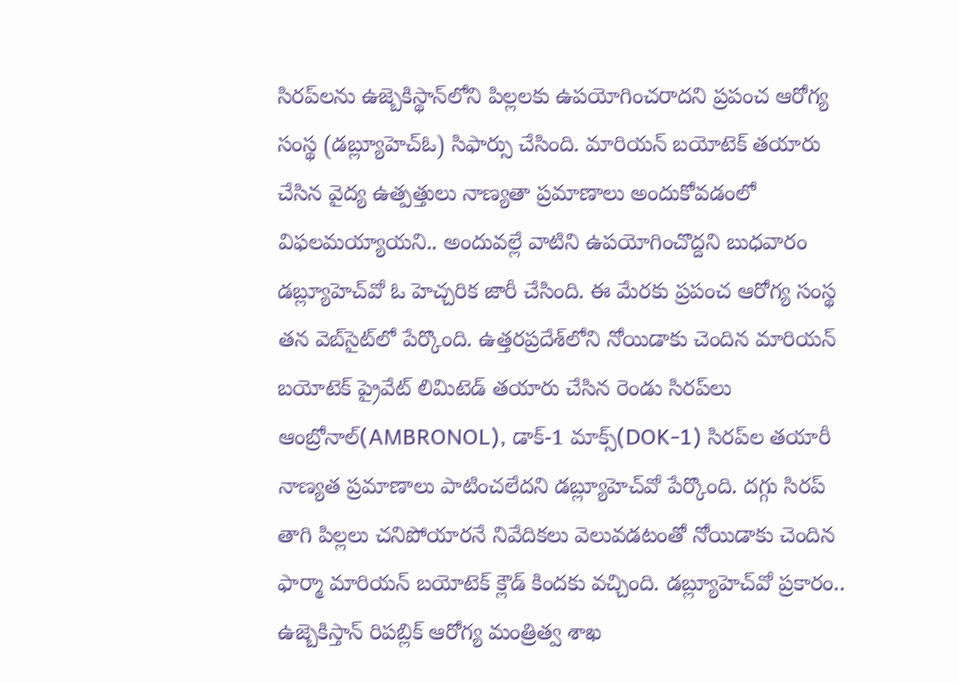సిరప్‌లను ఉజ్బెకిస్థాన్‌లోని పిల్లలకు ఉపయోగించరాదని ప్రపంచ ఆరోగ్య సంస్థ (డబ్ల్యూహెచ్‌ఓ) సిఫార్సు చేసింది. మారియన్‌ బయోటెక్ తయారు చేసిన వైద్య ఉత్పత్తులు నాణ్యతా ప్రమాణాలు అందుకోవడంలో విఫలమయ్యాయని.. అందువల్లే వాటిని ఉపయోగించొద్దని బుధవారం డబ్ల్యూహెచ్‌వో ఓ హెచ్చరిక జారీ చేసింది. ఈ మేరకు ప్రపంచ ఆరోగ్య సంస్థ తన వెబ్‌సైట్‌లో పేర్కొంది. ఉత్తరప్రదేశ్‌లోని నోయిడాకు చెందిన మారియన్ బయోటెక్‌ ప్రైవేట్ లిమిటెడ్ తయారు చేసిన రెండు సిరప్‌లు ఆంబ్రోనాల్(AMBRONOL), డాక్‌-1 మాక్స్(DOK-1) సిరప్‌ల తయారీ నాణ్యత ప్రమాణాలు పాటించలేదని డబ్ల్యూహెచ్‌వో పేర్కొంది. దగ్గు సిరప్ తాగి పిల్లలు చనిపోయారనే నివేదికలు వెలువడటంతో నోయిడాకు చెందిన ఫార్మా మారియన్ బయోటెక్ క్లౌడ్ కిందకు వచ్చింది. డబ్ల్యూహెచ్‌వో ప్రకారం.. ఉజ్బెకిస్తాన్ రిపబ్లిక్ ఆరోగ్య మంత్రిత్వ శాఖ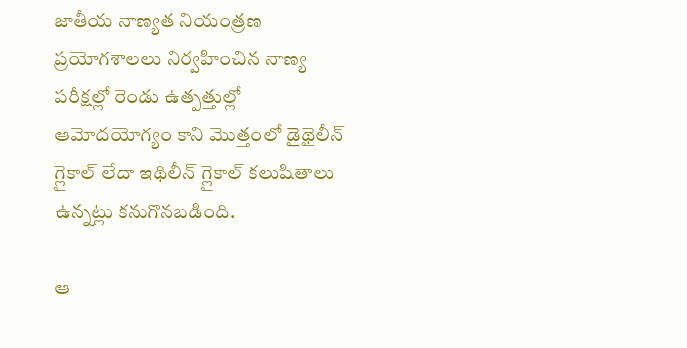జాతీయ నాణ్యత నియంత్రణ ప్రయోగశాలలు నిర్వహించిన నాణ్య పరీక్షల్లో రెండు ఉత్పత్తుల్లో ఆమోదయోగ్యం కాని మొత్తంలో డైథైలీన్ గ్లైకాల్ లేదా ఇథిలీన్ గ్లైకాల్ కలుషితాలు ఉన్నట్లు కనుగొనబడింది.

ఆ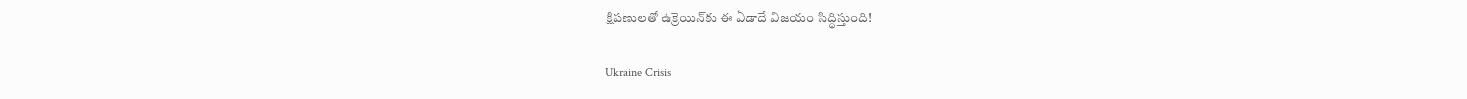క్షిపణులతో ఉక్రెయిన్‌కు ఈ ఏడాదే విజయం సిద్ధిస్తుంది!

Ukraine Crisis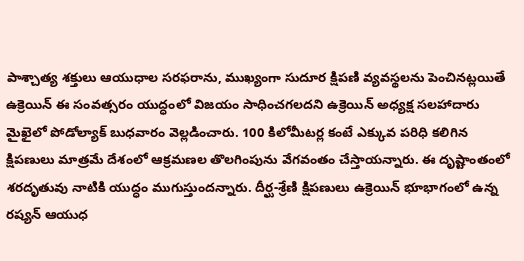పాశ్చాత్య శక్తులు ఆయుధాల సరఫరాను, ముఖ్యంగా సుదూర క్షిపణి వ్యవస్థలను పెంచినట్లయితే ఉక్రెయిన్ ఈ సంవత్సరం యుద్ధంలో విజయం సాధించగలదని ఉక్రెయిన్ అధ్యక్ష సలహాదారు మైఖైలో పోడోల్యాక్ బుధవారం వెల్లడించారు. 100 కిలోమీటర్ల కంటే ఎక్కువ పరిధి కలిగిన క్షిపణులు మాత్రమే దేశంలో ఆక్రమణల తొలగింపును వేగవంతం చేస్తాయన్నారు. ఈ దృష్టాంతంలో శరదృతువు నాటికి యుద్ధం ముగుస్తుందన్నారు. దీర్ఘ-శ్రేణి క్షిపణులు ఉక్రెయిన్‌ భూభాగంలో ఉన్న రష్యన్ ఆయుధ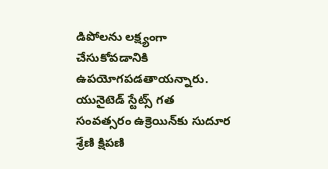డిపోలను లక్ష్యంగా చేసుకోవడానికి ఉపయోగపడతాయన్నారు. యునైటెడ్ స్టేట్స్ గత సంవత్సరం ఉక్రెయిన్‌కు సుదూర శ్రేణి క్షిపణి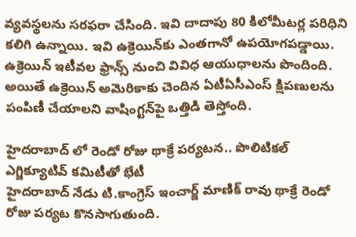వ్యవస్థలను సరఫరా చేసింది. ఇవి దాదాపు 80 కిలోమీటర్ల పరిధిని కలిగి ఉన్నాయి. ఇవి ఉక్రెయిన్‌కు ఎంతగానో ఉపయోగపడ్డాయి. ఉక్రెయిన్‌ ఇటీవల ఫ్రాన్స్‌ నుంచి వివిధ ఆయుధాలను పొందింది. అయితే ఉక్రెయిన్‌ అమెరికాకు చెందిన ఏటీఏసీఎంస్ క్షిపణులను పంపిణీ చేయాలని వాషింగ్టన్‌పై ఒత్తిడి తెస్తోంది.

హైదరాబాద్ లో రెండో రోజు థాక్రే పర్యటన.. పొలిటికల్ ఎగ్జిక్యూటివ్ కమిటీతో భేటీ
హైదరాబాద్ నేడు టి.కాంగ్రెస్ ఇంచార్జ్ మాణిక్ రావు థాక్రే రెండో రోజు పర్యట కొనసాగుతుంది.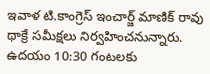ఇవాళ టి.కాంగ్రెస్ ఇంచార్జ్ మాణిక్ రావు థాక్రే సమీక్షలు నిర్వహించనున్నారు. ఉదయం 10:30 గంటలకు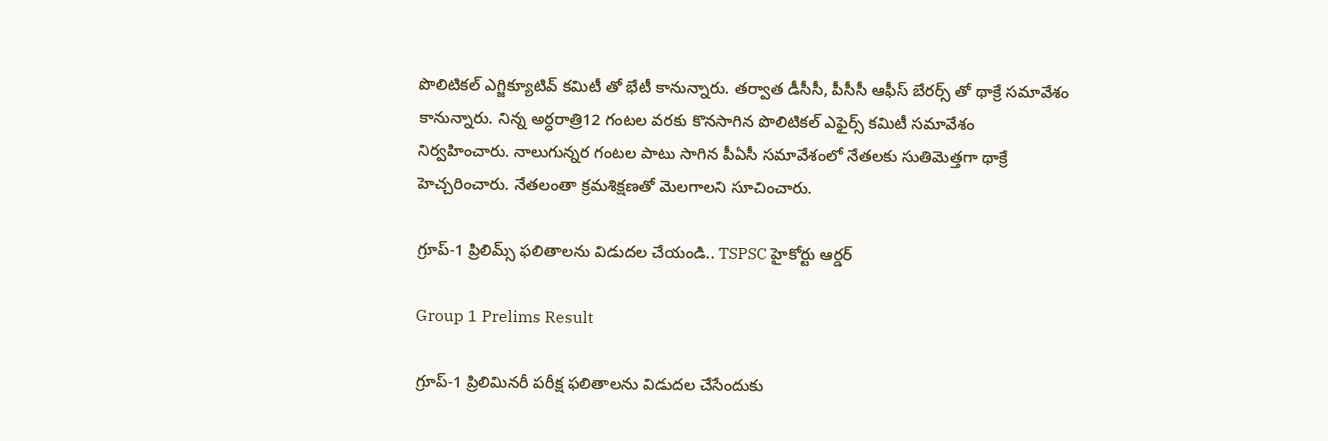పొలిటికల్ ఎగ్జిక్యూటివ్ కమిటీ తో భేటీ కానున్నారు. తర్వాత డీసీసీ, పీసీసీ ఆఫీస్ బేరర్స్ తో థాక్రే సమావేశం కానున్నారు. నిన్న అర్ధరాత్రి12 గంటల వరకు కొనసాగిన పొలిటికల్ ఎఫైర్స్ కమిటీ సమావేశం నిర్వహించారు. నాలుగున్నర గంటల పాటు సాగిన పీఏసీ సమావేశంలో నేతలకు సుతిమెత్తగా థాక్రే హెచ్చరించారు. నేతలంతా క్రమశిక్షణతో మెలగాలని సూచించారు.

గ్రూప్-1 ప్రిలిమ్స్ ఫలితాలను విడుదల చేయండి.. TSPSC హైకోర్టు ఆర్డర్‌

Group 1 Prelims Result

గ్రూప్-1 ప్రిలిమినరీ పరీక్ష ఫలితాలను విడుదల చేసేందుకు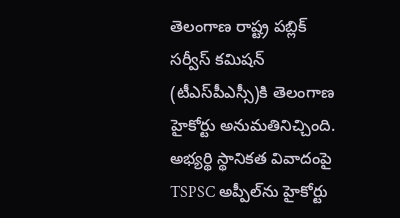తెలంగాణ రాష్ట్ర పబ్లిక్ సర్వీస్ కమిషన్ (టీఎస్‌పీఎస్సీ)కి తెలంగాణ హైకోర్టు అనుమతినిచ్చింది. అభ్యర్థి స్థానికత వివాదంపై TSPSC అప్పీల్‌ను హైకోర్టు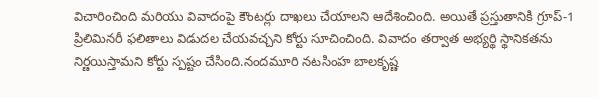విచారించింది మరియు వివాదంపై కౌంటర్లు దాఖలు చేయాలని ఆదేశించింది. అయితే ప్రస్తుతానికి గ్రూప్-1 ప్రిలిమినరీ ఫలితాలు విడుదల చేయవచ్చని కోర్టు సూచించింది. వివాదం తర్వాత అభ్యర్థి స్థానికతను నిర్ణయిస్తామని కోర్టు స్పష్టం చేసింది.నందమూరి నటసింహ బాలకృష్ణ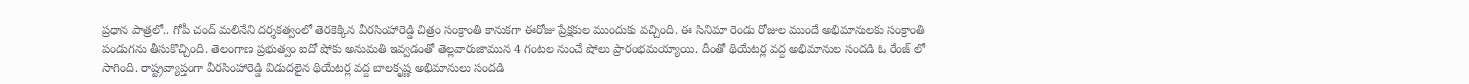ప్రధాన పాత్రలో.. గోపీ చంద్ మలినేని దర్శకత్వంలో తెరకెక్కిన వీరసింహారెడ్డి చిత్రం సంక్రాంతి కానుకగా ఈరోజు ప్రేక్షకుల ముందుకు వచ్చింది. ఈ సినిమా రెండు రోజుల ముందే అభిమానులకు సంక్రాంతి పండుగను తీసుకొచ్చింది. తెలంగాణ ప్రభుత్వం ఐదో షోకు అనుమతి ఇవ్వడంతో తెల్లవారుజామున 4 గంటల నుంచే షోలు ప్రారంభమయ్యాయి. దీంతో థియేటర్ల వద్ద అభిమానుల సందడి ఓ రేంజ్ లో సాగింది. రాష్ట్రవ్యాప్తంగా వీరసింహారెడ్డి విడుదలైన థియేటర్ల వద్ద బాలకృష్ణ అభిమానులు సందడి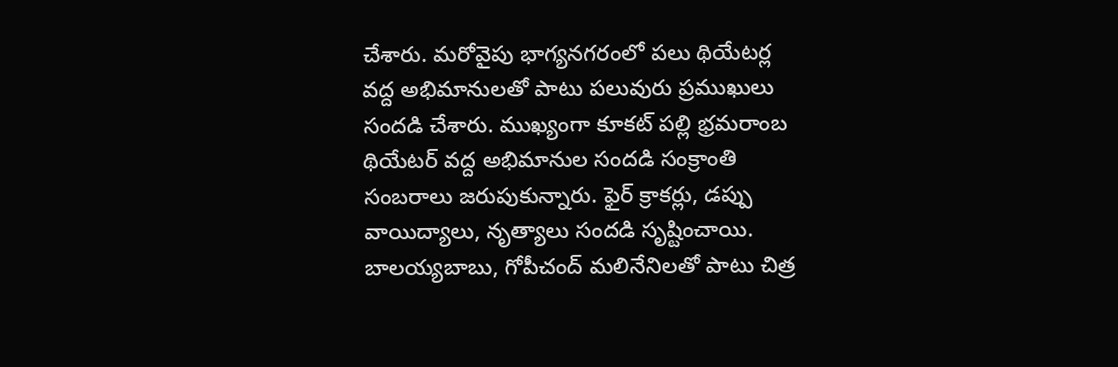చేశారు. మరోవైపు భాగ్యనగరంలో పలు థియేటర్ల వద్ద అభిమానులతో పాటు పలువురు ప్రముఖులు సందడి చేశారు. ముఖ్యంగా కూకట్ పల్లి భ్రమరాంబ థియేటర్ వద్ద అభిమానుల సందడి సంక్రాంతి సంబరాలు జరుపుకున్నారు. ఫైర్ క్రాకర్లు, డప్పు వాయిద్యాలు, నృత్యాలు సందడి సృష్టించాయి. బాలయ్యబాబు, గోపీచంద్ మలినేనిలతో పాటు చిత్ర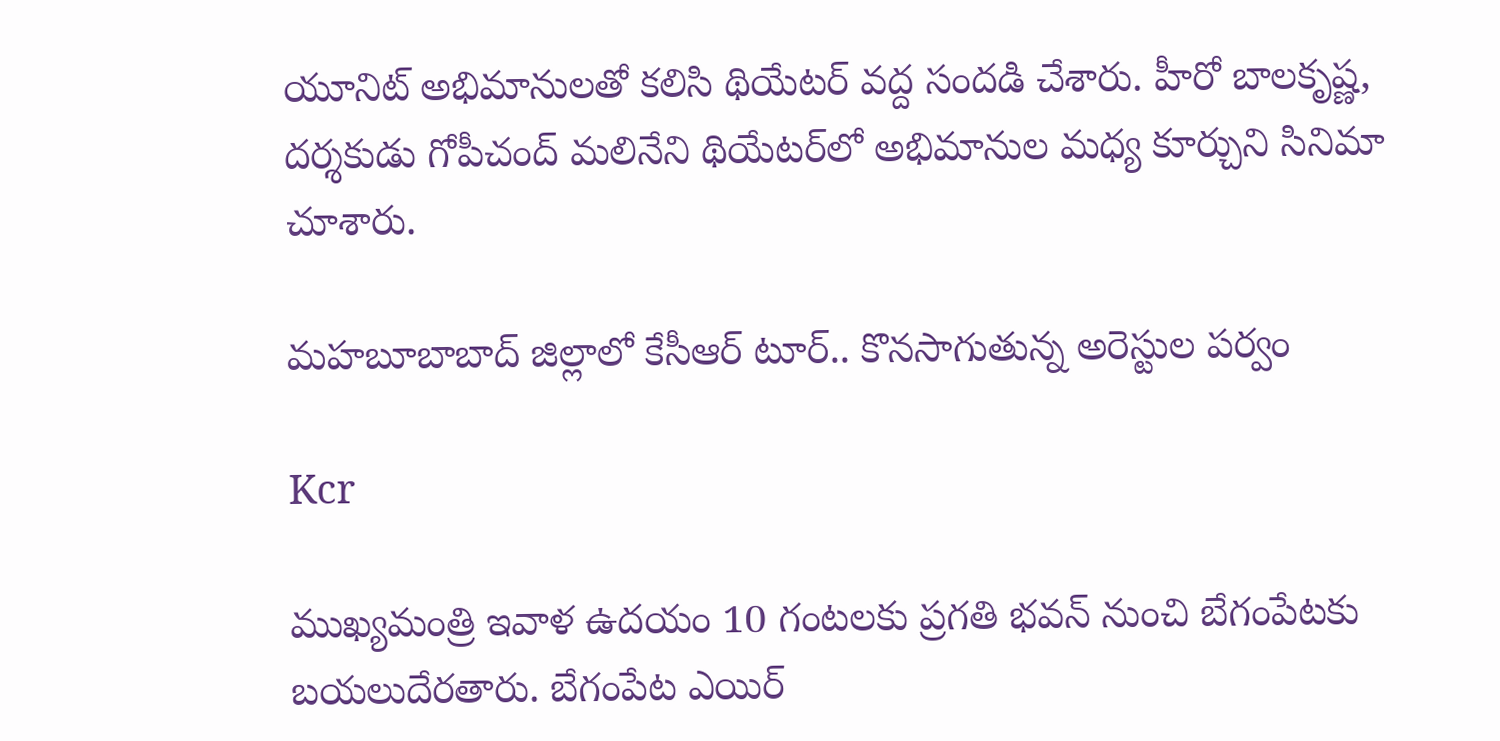యూనిట్ అభిమానులతో కలిసి థియేటర్ వద్ద సందడి చేశారు. హీరో బాలకృష్ణ, దర్శకుడు గోపీచంద్ మలినేని థియేటర్‌లో అభిమానుల మధ్య కూర్చుని సినిమా చూశారు.

మహబూబాబాద్ జిల్లాలో కేసీఆర్ టూర్.. కొనసాగుతున్న అరెస్టుల పర్వం

Kcr

ముఖ్యమంత్రి ఇవాళ ఉదయం 10 గంటలకు ప్రగతి భవన్ నుంచి బేగంపేటకు బయలుదేరతారు. బేగంపేట ఎయిర్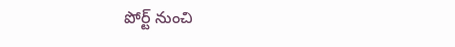పోర్ట్ నుంచి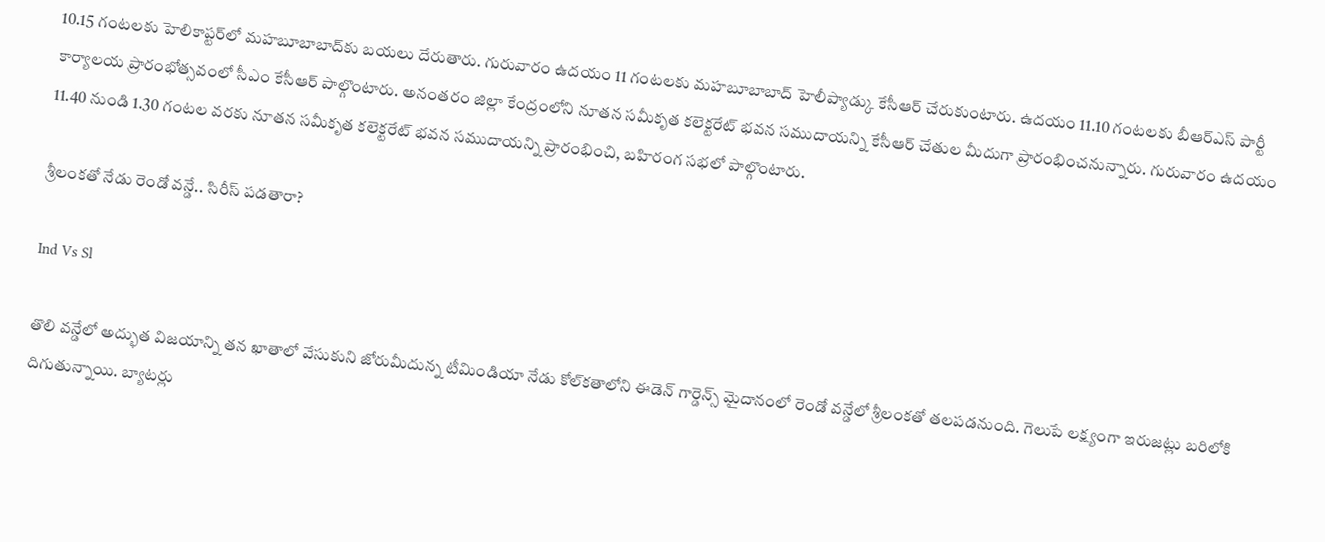10.15 గంటలకు హెలికాప్టర్‌లో మహబూబాబాద్‌కు బయలు దేరుతారు. గురువారం ఉదయం 11 గంటలకు మహబూబాబాద్ హెలీప్యాడ్కు కేసీఆర్ చేరుకుంటారు. ఉదయం 11.10 గంటలకు బీఆర్ఎస్ పార్టీ కార్యాలయ ప్రారంభోత్సవంలో సీఎం కేసీఆర్ పాల్గొంటారు. అనంతరం జిల్లా కేంద్రంలోని నూతన సమీకృత కలెక్టరేట్ భవన సముదాయన్ని కేసీఆర్ చేతుల మీదుగా ప్రారంభించనున్నారు. గురువారం ఉదయం 11.40 నుండి 1.30 గంటల వరకు నూతన సమీకృత కలెక్టరేట్ భవన సముదాయన్ని ప్రారంభించి, బహిరంగ సభలో పాల్గొంటారు.

శ్రీలంకతో నేడు రెండో వన్డే.. సిరీస్ పడతారా?

Ind Vs Sl

తొలి వన్డేలో అద్భుత విజయాన్ని తన ఖాతాలో వేసుకుని జోరుమీదున్న టీమిండియా నేడు కోల్‌కతాలోని ఈడెన్‌ గార్డెన్స్ మైదానంలో రెండో వన్డేలో శ్రీలంకతో తలపడనుంది. గెలుపే లక్ష్యంగా ఇరుజట్లు బరిలోకి దిగుతున్నాయి. బ్యాటర్లు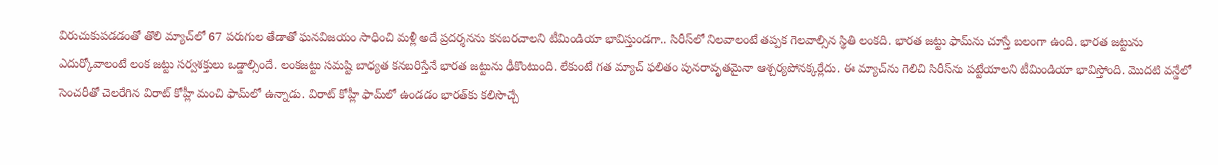విరుచుకుపడడంతో తొలి మ్యాచ్‌లో 67 పరుగుల తేడాతో ఘనవిజయం సాధించి మళ్లీ అదే ప్రదర్శనను కనబరచాలని టీమిండియా భావిస్తుండగా.. సిరీస్‌లో నిలవాలంటే తప్పక గెలవాల్సిన స్థితి లంకది. భారత జట్టు ఫామ్‌ను చూస్తే బలంగా ఉంది. భారత జట్టును ఎదుర్కోవాలంటే లంక జట్టు సర్వశక్తులు ఒడ్డాల్సిందే. లంకజట్టు సమష్టి బాధ్యత కనబరిస్తేనే భారత జట్టును ఢీకొంటుంది. లేకుంటే గత మ్యాచ్‌ ఫలితం పునరావృతమైనా ఆశ్చర్యపోనక్కర్లేదు. ఈ మ్యాచ్‌ను గెలిచి సిరీస్‌ను పట్టేయాలని టీమిండియా భావిస్తోంది. మొదటి వన్డేలో సెంచరీతో చెలరేగిన విరాట్ కోహ్లీ మంచి ఫామ్‌లో ఉన్నాడు. విరాట్ కోహ్లీ ఫామ్‌లో ఉండడం భారత్‌కు కలిసొచ్చే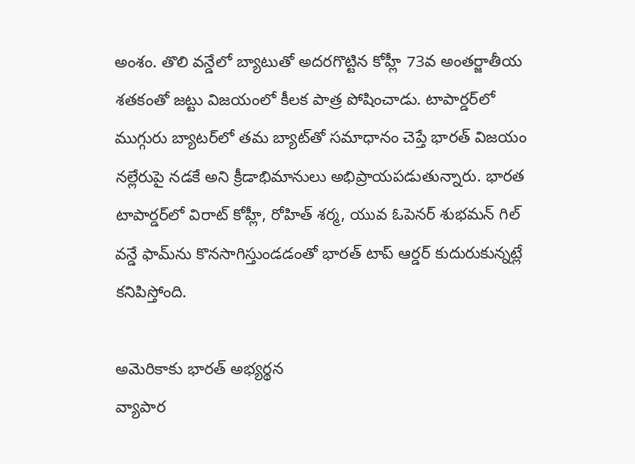అంశం. తొలి వన్డేలో బ్యాటుతో అదరగొట్టిన కోహ్లీ 73వ అంతర్జాతీయ శతకంతో జట్టు విజయంలో కీలక పాత్ర పోషించాడు. టాపార్డర్‌లో ముగ్గురు బ్యాటర్‌లో తమ బ్యాట్‌తో సమాధానం చెప్తే భారత్ విజయం నల్లేరుపై నడకే అని క్రీడాభిమానులు అభిప్రాయపడుతున్నారు. భారత టాపార్డర్‌లో విరాట్ కోహ్లీ, రోహిత్ శర్మ, యువ ఓపెనర్ శుభమన్ గిల్ వన్డే ఫామ్‌ను కొనసాగిస్తుండడంతో భారత్‌ టాప్‌ ఆర్డర్‌ కుదురుకున్నట్లే కనిపిస్తోంది.

అమెరికాకు భారత్ అభ్యర్థన
వ్యాపార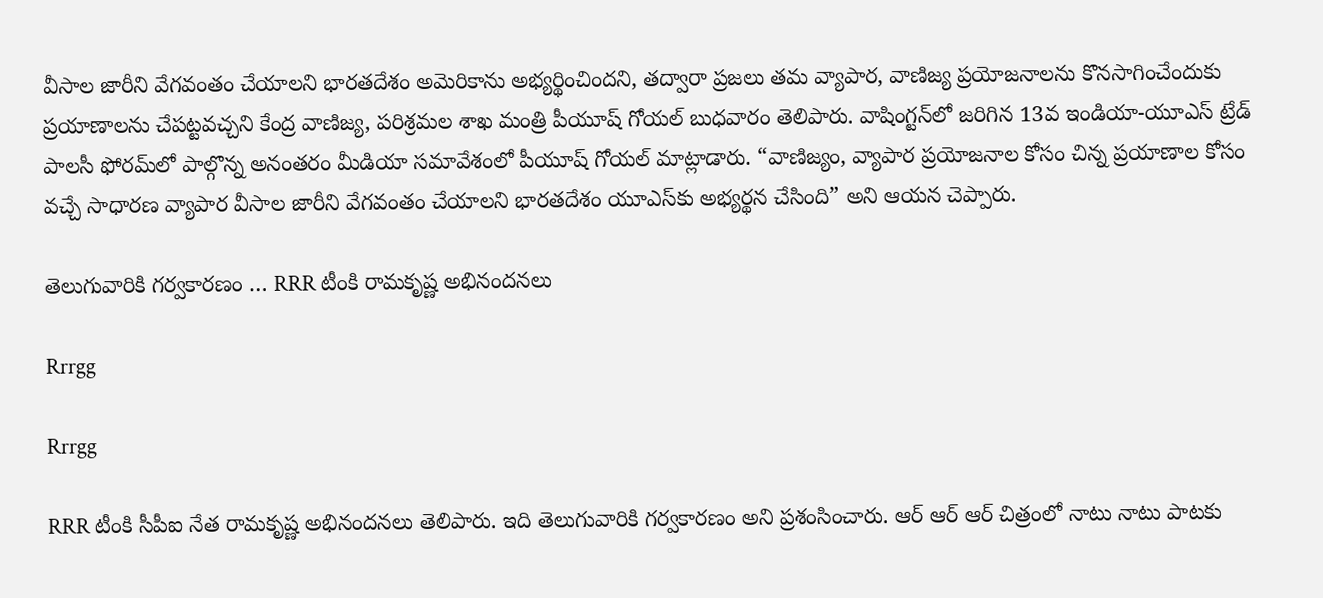వీసాల జారీని వేగవంతం చేయాలని భారతదేశం అమెరికాను అభ్యర్థించిందని, తద్వారా ప్రజలు తమ వ్యాపార, వాణిజ్య ప్రయోజనాలను కొనసాగించేందుకు ప్రయాణాలను చేపట్టవచ్చని కేంద్ర వాణిజ్య, పరిశ్రమల శాఖ మంత్రి పీయూష్ గోయల్ బుధవారం తెలిపారు. వాషింగ్టన్‌లో జరిగిన 13వ ఇండియా-యూఎస్ ట్రేడ్ పాలసీ ఫోరమ్‌లో పాల్గొన్న అనంతరం మీడియా సమావేశంలో పీయూష్ గోయల్ మాట్లాడారు. “వాణిజ్యం, వ్యాపార ప్రయోజనాల కోసం చిన్న ప్రయాణాల కోసం వచ్చే సాధారణ వ్యాపార వీసాల జారీని వేగవంతం చేయాలని భారతదేశం యూఎస్‌కు అభ్యర్థన చేసింది” అని ఆయన చెప్పారు.

తెలుగువారికి గర్వకారణం … RRR టీంకి రామకృష్ణ అభినందనలు

Rrrgg

Rrrgg

RRR టీంకి సీపీఐ నేత రామకృష్ణ అభినందనలు తెలిపారు. ఇది తెలుగువారికి గర్వకారణం అని ప్రశంసించారు. ఆర్ ఆర్ ఆర్ చిత్రంలో నాటు నాటు పాటకు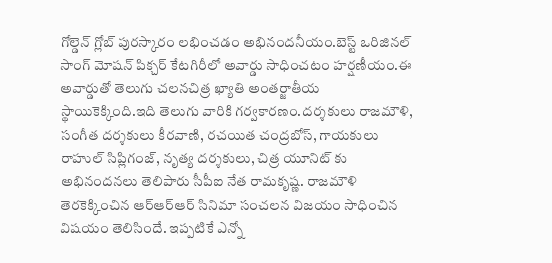గోల్డెన్ గ్లోబ్ పురస్కారం లభించడం అభినందనీయం.బెస్ట్ ఒరిజినల్ సాంగ్ మోషన్ పిక్చర్ కేటగిరీలో అవార్డు సాధించటం హర్షణీయం.ఈ అవార్డుతో తెలుగు చలనచిత్ర ఖ్యాతి అంతర్జాతీయ స్థాయికెక్కింది.ఇది తెలుగు వారికి గర్వకారణం.దర్శకులు రాజమౌళి, సంగీత దర్శకులు కీరవాణి, రచయిత చంద్రబోస్, గాయకులు రాహుల్ సిప్లిగంజ్, నృత్య దర్శకులు, చిత్ర యూనిట్ కు అభినందనలు తెలిపారు సీపీఐ నేత రామకృష్ణ. రాజమౌళి తెరకెక్కించిన ఆర్ఆర్ఆర్ సినిమా సంచలన విజయం సాధించిన విషయం తెలిసిందే. ఇప్పటికే ఎన్నో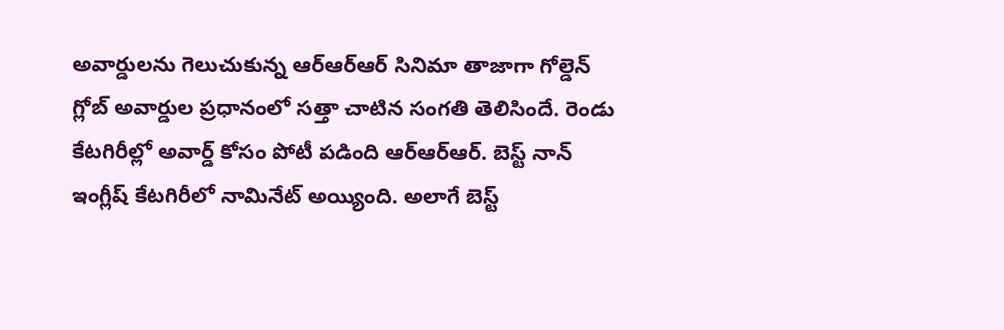అవార్డులను గెలుచుకున్న ఆర్ఆర్ఆర్ సినిమా తాజాగా గోల్డెన్ గ్లోబ్‌ అవార్డుల ప్రధానంలో సత్తా చాటిన సంగతి తెలిసిందే. రెండు కేటగిరీల్లో అవార్డ్‌ కోసం పోటీ పడింది ఆర్ఆర్ఆర్. బెస్ట్‌ నాన్ ఇంగ్లీష్‌ కేటగిరీలో నామినేట్ అయ్యింది. అలాగే బెస్ట్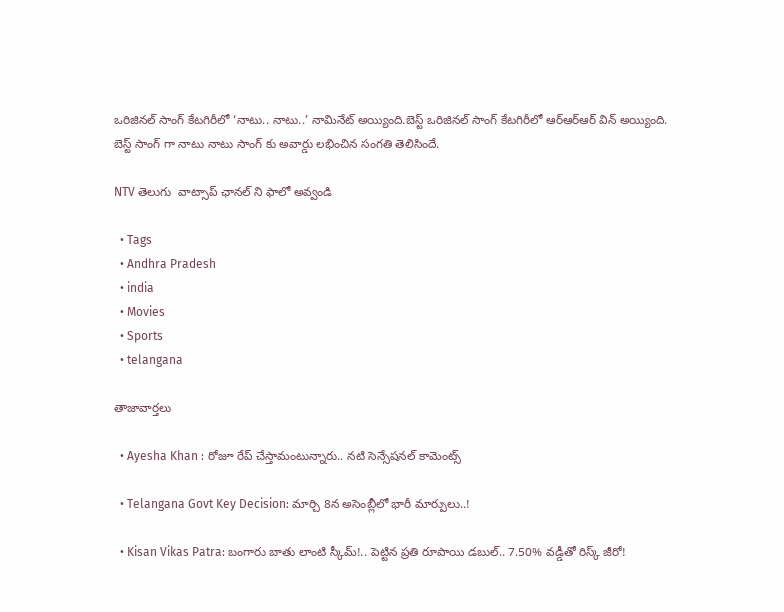ఒరిజిన‌ల్ సాంగ్ కేట‌గిరీలో ‘నాటు.. నాటు..’ నామినేట్ అయ్యింది.బెస్ట్ ఒరిజిన‌ల్ సాంగ్ కేట‌గిరీలో ఆర్ఆర్ఆర్ విన్ అయ్యింది. బెస్ట్ సాంగ్ గా నాటు నాటు సాంగ్ కు అవార్డు లభించిన సంగతి తెలిసిందే.

NTV తెలుగు  వాట్సాప్ ఛానల్ ని ఫాలో అవ్వండి

  • Tags
  • Andhra Pradesh
  • india
  • Movies
  • Sports
  • telangana

తాజావార్తలు

  • Ayesha Khan : రోజూ రేప్ చేస్తామంటున్నారు.. నటి సెన్సేషనల్ కామెంట్స్

  • Telangana Govt Key Decision: మార్చి 8న అసెంబ్లీలో భారీ మార్పులు..!

  • Kisan Vikas Patra: బంగారు బాతు లాంటి స్కీమ్!.. పెట్టిన ప్రతి రూపాయి డబుల్.. 7.50% వడ్డీతో రిస్క్ జీరో!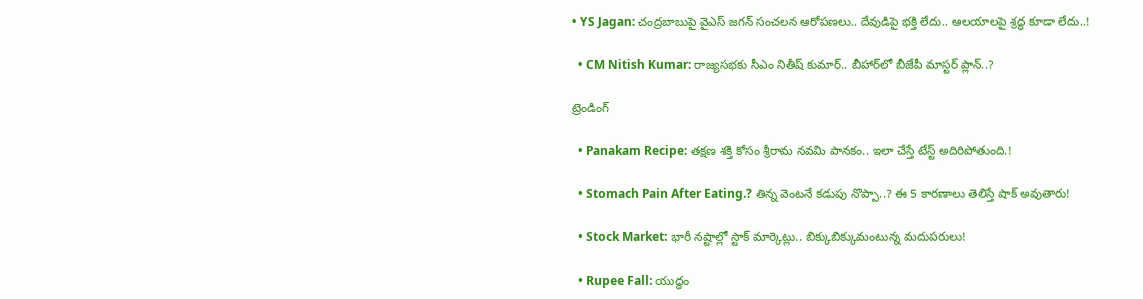• YS Jagan: చంద్రబాబుపై వైఎస్‌ జగన్‌ సంచలన ఆరోపణలు.. దేవుడిపై భక్తి లేదు.. ఆలయాలపై శ్రద్ధ కూడా లేదు..!

  • CM Nitish Kumar: రాజ్యసభకు సీఎం నితీష్ కుమార్.. బీహార్‌లో బీజేపీ మాస్టర్ ప్లాన్..?

ట్రెండింగ్‌

  • Panakam Recipe: తక్షణ శక్తి కోసం శ్రీరామ నవమి పానకం.. ఇలా చేస్తే టేస్ట్ అదిరిపోతుంది.!

  • Stomach Pain After Eating.? తిన్న వెంటనే కడుపు నొప్పా..? ఈ 5 కారణాలు తెలిస్తే షాక్ అవుతారు!

  • Stock Market: భారీ నష్టాల్లో స్టాక్‌ మార్కెట్లు.. బిక్కుబిక్కుమంటున్న మదుపరులు!

  • Rupee Fall: యుద్ధం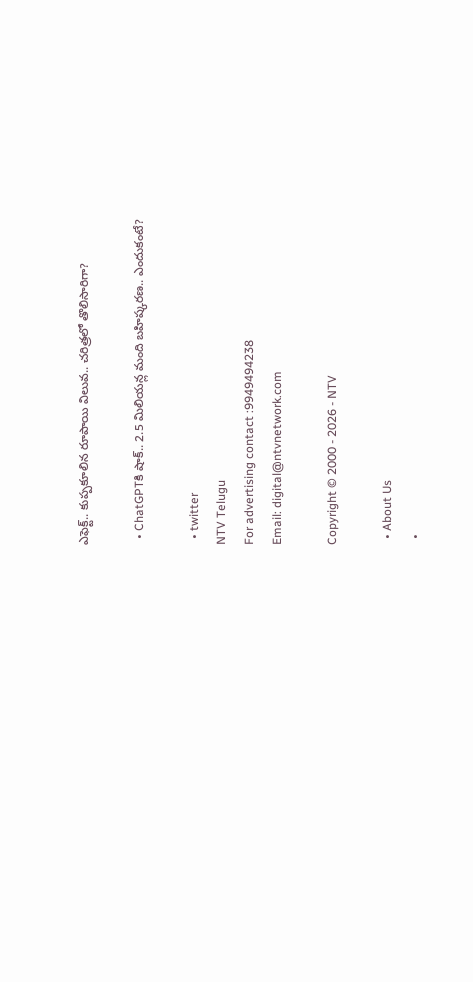ఎఫెక్ట్.. కుప్పకూలిన రూపాయి విలువ.. చరిత్రలో తొలిసారిగా?

  • ChatGPTకి షాక్.. 2.5 మిలియన్ల మంది బహిష్కరణ.. ఎందుకంటే?

  • twitter
NTV Telugu
For advertising contact :9949494238
Email: digital@ntvnetwork.com

Copyright © 2000 - 2026 - NTV

  • About Us
  •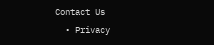Contact Us
  • Privacy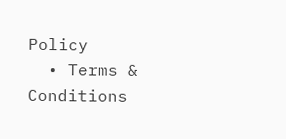Policy
  • Terms & Conditions